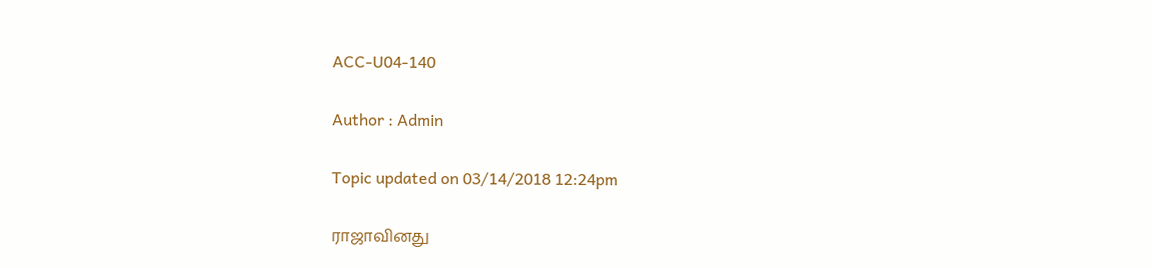ACC-U04-140

Author : Admin

Topic updated on 03/14/2018 12:24pm

ராஜாவினது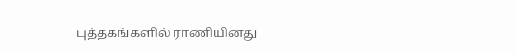புத்தகங்களில் ராணியினது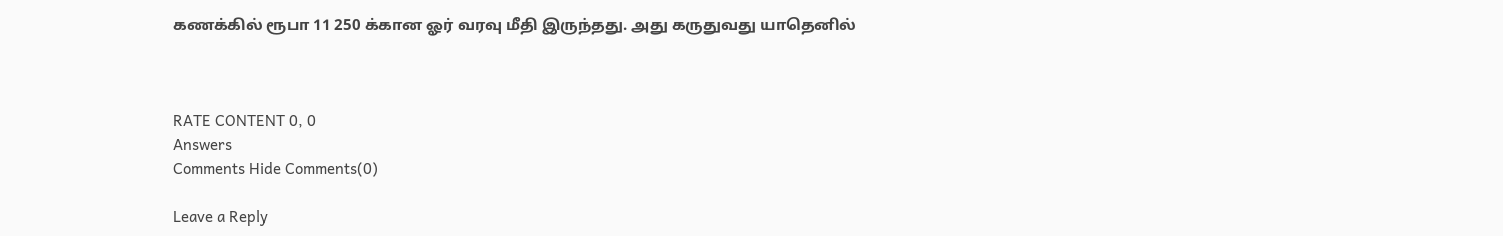கணக்கில் ரூபா 11 250 க்கான ஓர் வரவு மீதி இருந்தது. அது கருதுவது யாதெனில்



RATE CONTENT 0, 0
Answers
Comments Hide Comments(0)

Leave a Reply